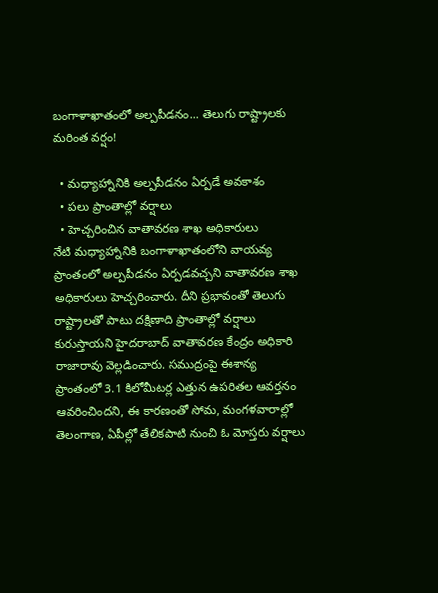బంగాళాఖాతంలో అల్పపీడనం... తెలుగు రాష్ట్రాలకు మరింత వర్షం!

  • మధ్యాహ్నానికి అల్పపీడనం ఏర్పడే అవకాశం
  • పలు ప్రాంతాల్లో వర్షాలు
  • హెచ్చరించిన వాతావరణ శాఖ అధికారులు
నేటి మధ్యాహ్నానికి బంగాళాఖాతంలోని వాయవ్య ప్రాంతంలో అల్పపీడనం ఏర్పడవచ్చని వాతావరణ శాఖ అధికారులు హెచ్చరించారు. దీని ప్రభావంతో తెలుగు రాష్ట్రాలతో పాటు దక్షిణాది ప్రాంతాల్లో వర్షాలు కురుస్తాయని హైదరాబాద్ వాతావరణ కేంద్రం అధికారి రాజారావు వెల్లడించారు. సముద్రంపై ఈశాన్య ప్రాంతంలో 3.1 కిలోమీటర్ల ఎత్తున ఉపరితల ఆవర్తనం ఆవరించిందని, ఈ కారణంతో సోమ, మంగళవారాల్లో తెలంగాణ, ఏపీల్లో తేలికపాటి నుంచి ఓ మోస్తరు వర్షాలు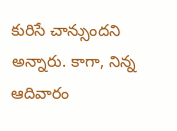కురిసే చాన్సుందని అన్నారు. కాగా, నిన్న ఆదివారం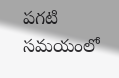పగటి సమయంలో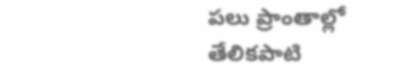పలు ప్రాంతాల్లో తేలికపాటి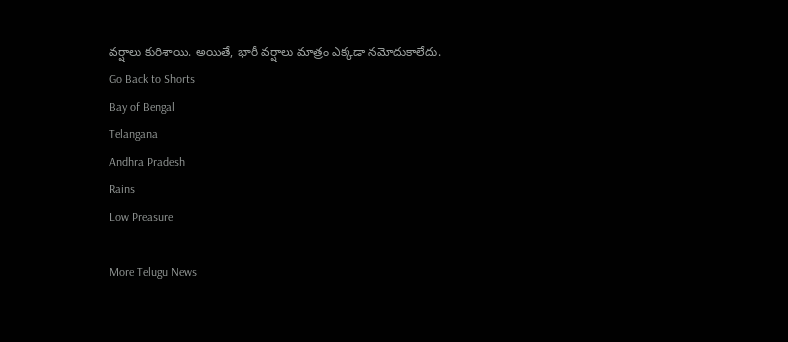వర్షాలు కురిశాయి. అయితే, భారీ వర్షాలు మాత్రం ఎక్కడా నమోదుకాలేదు.
Go Back to Shorts
Bay of Bengal
Telangana
Andhra Pradesh
Rains
Low Preasure

More Telugu News